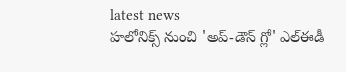latest news
హలోనిక్స్ నుంచి 'అప్-డౌన్ గ్లో' ఎల్ఈడీ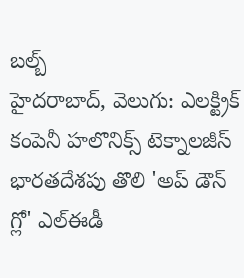బల్బ్
హైదరాబాద్, వెలుగు: ఎలక్ట్రిక్ కంపెనీ హలొనిక్స్ టెక్నాలజీస్ భారతదేశపు తొలి 'అప్ డౌన్ గ్లో' ఎల్ఈడీ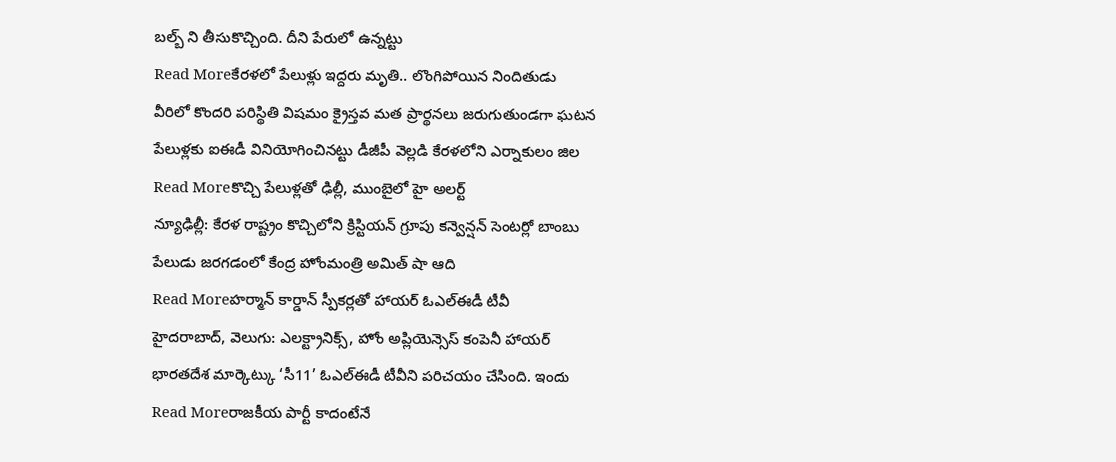బల్బ్ ని తీసుకొచ్చింది. దీని పేరులో ఉన్నట్టు
Read Moreకేరళలో పేలుళ్లు ఇద్దరు మృతి.. లొంగిపోయిన నిందితుడు
వీరిలో కొందరి పరిస్థితి విషమం క్రైస్తవ మత ప్రార్థనలు జరుగుతుండగా ఘటన పేలుళ్లకు ఐఈడీ వినియోగించినట్టు డీజీపీ వెల్లడి కేరళలోని ఎర్నాకులం జిల
Read Moreకొచ్చి పేలుళ్లతో ఢిల్లీ, ముంబైలో హై అలర్ట్
న్యూఢిల్లీ: కేరళ రాష్ట్రం కొచ్చిలోని క్రిస్టియన్ గ్రూపు కన్వెన్షన్ సెంటర్లో బాంబు పేలుడు జరగడంలో కేంద్ర హోంమంత్రి అమిత్ షా ఆది
Read Moreహర్మాన్ కార్డాన్ స్పీకర్లతో హాయర్ ఓఎల్ఈడీ టీవీ
హైదరాబాద్, వెలుగు: ఎలక్ట్రానిక్స్, హోం అప్లియెన్సెస్ కంపెనీ హాయర్ భారతదేశ మార్కెట్కు ‘సీ11’ ఓఎల్ఈడీ టీవీని పరిచయం చేసింది. ఇందు
Read Moreరాజకీయ పార్టీ కాదంటేనే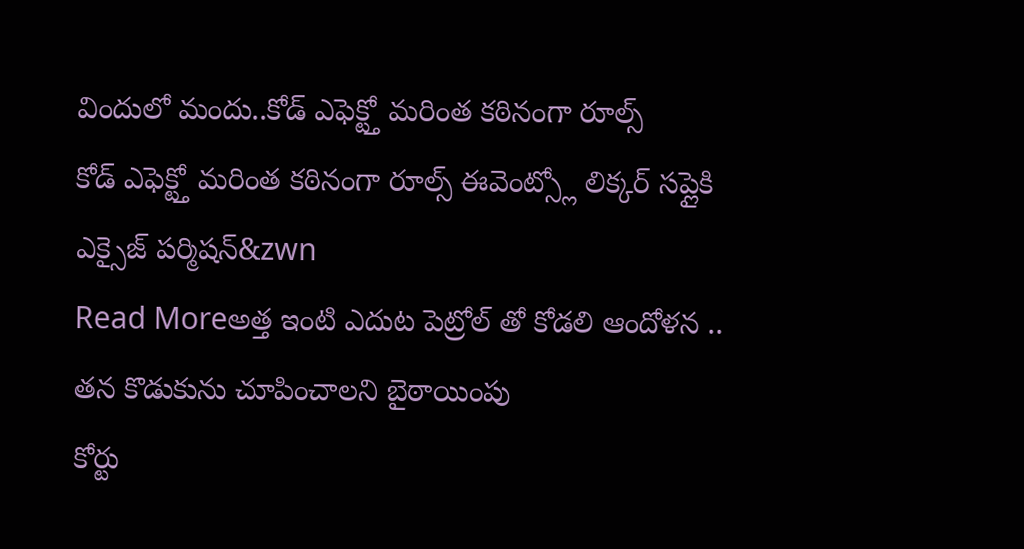విందులో మందు..కోడ్ ఎఫెక్ట్తో మరింత కఠినంగా రూల్స్
కోడ్ ఎఫెక్ట్తో మరింత కఠినంగా రూల్స్ ఈవెంట్స్లో లిక్కర్ సప్లైకి ఎక్సైజ్ పర్మిషన్&zwn
Read Moreఅత్త ఇంటి ఎదుట పెట్రోల్ తో కోడలి ఆందోళన .. తన కొడుకును చూపించాలని బైఠాయింపు
కోర్టు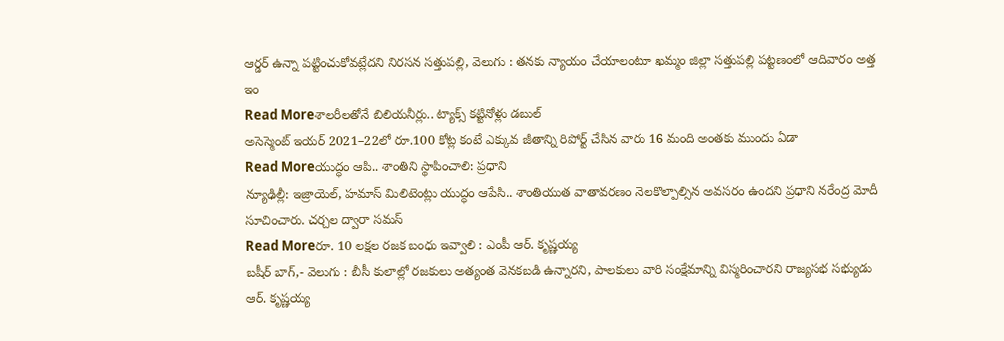ఆర్డర్ ఉన్నా పట్టించుకోవట్లేదని నిరసన సత్తుపల్లి, వెలుగు : తనకు న్యాయం చేయాలంటూ ఖమ్మం జిల్లా సత్తుపల్లి పట్టణంలో ఆదివారం అత్త ఇం
Read Moreశాలరీలతోనే బిలియనీర్లు.. ట్యాక్స్ కట్టినోళ్లు డబుల్
అసెస్మెంట్ ఇయర్ 2021–22లో రూ.100 కోట్ల కంటే ఎక్కువ జీతాన్ని రిపోర్ట్ చేసిన వారు 16 మంది అంతకు ముందు ఏడా
Read Moreయుద్ధం ఆపి.. శాంతిని స్థాపించాలి: ప్రధాని
న్యూఢిల్లీ: ఇజ్రాయెల్, హమాస్ మిలిటెంట్లు యుద్ధం ఆపేసి.. శాంతియుత వాతావరణం నెలకొల్పాల్సిన అవసరం ఉందని ప్రధాని నరేంద్ర మోదీ సూచించారు. చర్చల ద్వారా సమస్
Read Moreరూ. 10 లక్షల రజక బంధు ఇవ్వాలి : ఎంపీ ఆర్. కృష్ణయ్య
బషీర్ బాగ్,- వెలుగు : బీసీ కులాల్లో రజకులు అత్యంత వెనకబడి ఉన్నారని, పాలకులు వారి సంక్షేమాన్ని విస్మరించారని రాజ్యసభ సభ్యుడు ఆర్. కృష్ణయ్య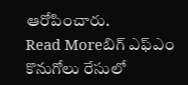ఆరోపించారు.
Read Moreబిగ్ ఎఫ్ఎం కొనుగోలు రేసులో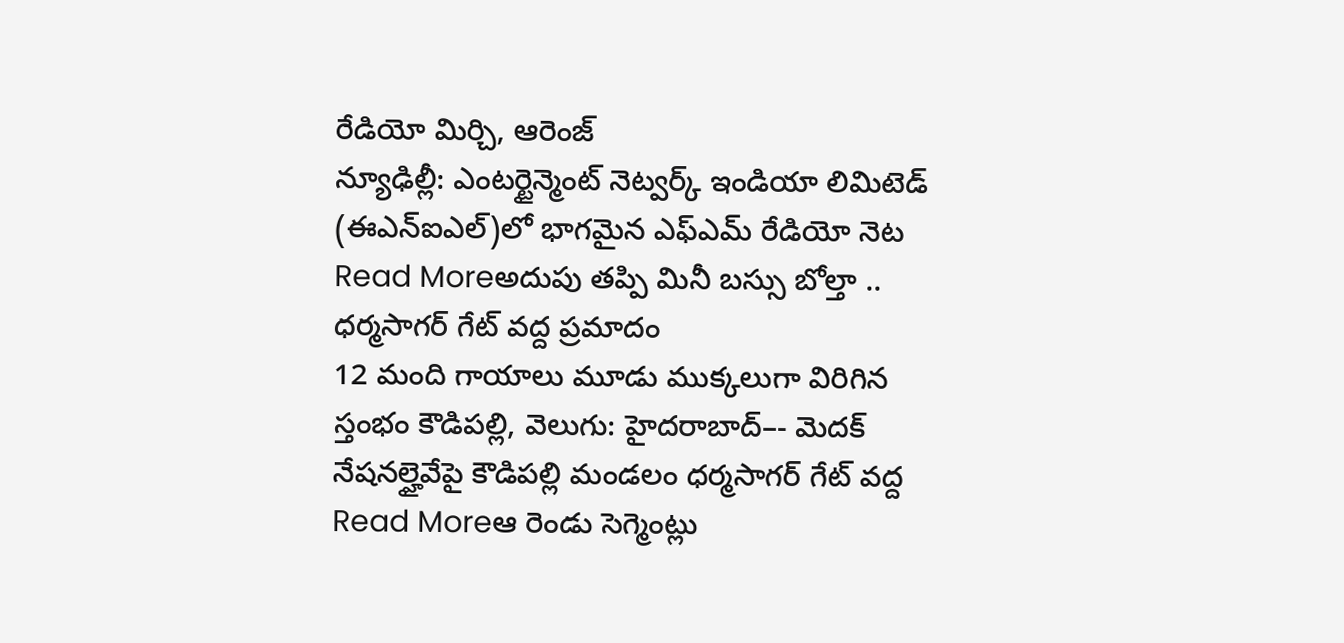రేడియో మిర్చి, ఆరెంజ్
న్యూఢిల్లీ: ఎంటర్టైన్మెంట్ నెట్వర్క్ ఇండియా లిమిటెడ్ (ఈఎన్ఐఎల్)లో భాగమైన ఎఫ్ఎమ్ రేడియో నెట
Read Moreఅదుపు తప్పి మినీ బస్సు బోల్తా .. ధర్మసాగర్ గేట్ వద్ద ప్రమాదం
12 మంది గాయాలు మూడు ముక్కలుగా విరిగిన స్తంభం కౌడిపల్లి, వెలుగు: హైదరాబాద్–- మెదక్ నేషనల్హైవేపై కౌడిపల్లి మండలం ధర్మసాగర్ గేట్ వద్ద
Read Moreఆ రెండు సెగ్మెంట్లు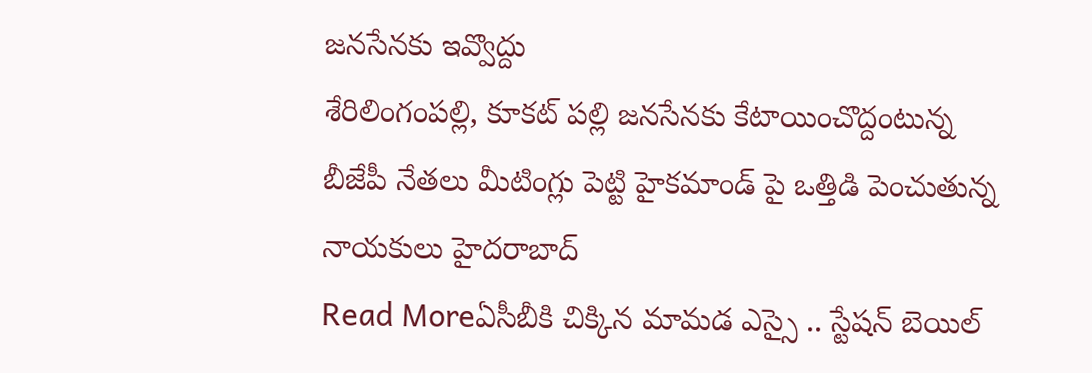జనసేనకు ఇవ్వొద్దు
శేరిలింగంపల్లి, కూకట్ పల్లి జనసేనకు కేటాయించొద్దంటున్న బీజేపీ నేతలు మీటింగ్లు పెట్టి హైకమాండ్ పై ఒత్తిడి పెంచుతున్న నాయకులు హైదరాబాద్
Read Moreఏసీబీకి చిక్కిన మామడ ఎస్సై .. స్టేషన్ బెయిల్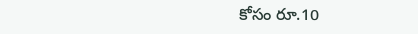కోసం రూ.10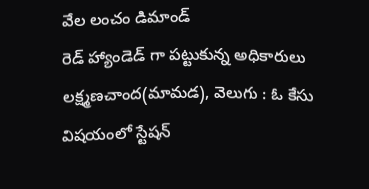వేల లంచం డిమాండ్
రెడ్ హ్యాండెడ్ గా పట్టుకున్న అధికారులు లక్ష్మణచాంద(మామడ), వెలుగు : ఓ కేసు విషయంలో స్టేషన్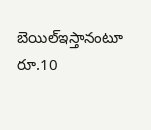బెయిల్ఇస్తానంటూ రూ.10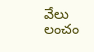వేలు లంచం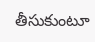తీసుకుంటూ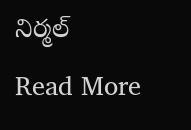నిర్మల్
Read More